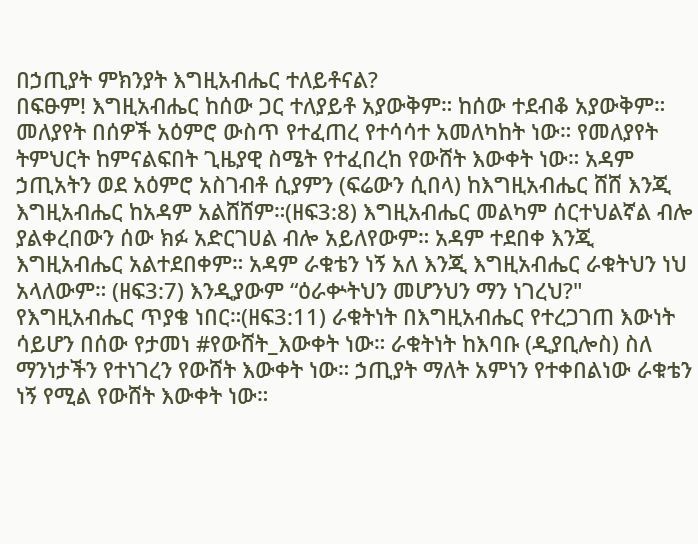በኃጢያት ምክንያት እግዚአብሔር ተለይቶናል?
በፍፁም! እግዚአብሔር ከሰው ጋር ተለያይቶ አያውቅም። ከሰው ተደብቆ አያውቅም። መለያየት በሰዎች አዕምሮ ውስጥ የተፈጠረ የተሳሳተ አመለካከት ነው። የመለያየት ትምህርት ከምናልፍበት ጊዜያዊ ስሜት የተፈበረከ የውሸት እውቀት ነው። አዳም ኃጢአትን ወደ አዕምሮ አስገብቶ ሲያምን (ፍሬውን ሲበላ) ከእግዚአብሔር ሸሸ እንጂ እግዚአብሔር ከአዳም አልሸሸም።(ዘፍ3:8) እግዚአብሔር መልካም ሰርተህልኛል ብሎ ያልቀረበውን ሰው ክፉ አድርገሀል ብሎ አይለየውም። አዳም ተደበቀ እንጂ እግዚአብሔር አልተደበቀም። አዳም ራቁቴን ነኝ አለ እንጂ እግዚአብሔር ራቁትህን ነህ አላለውም። (ዘፍ3:7) እንዲያውም “ዕራቍትህን መሆንህን ማን ነገረህ?" የእግዚአብሔር ጥያቄ ነበር።(ዘፍ3:11) ራቁትነት በእግዚአብሔር የተረጋገጠ እውነት ሳይሆን በሰው የታመነ #የውሸት_እውቀት ነው። ራቁትነት ከእባቡ (ዲያቢሎስ) ስለ ማንነታችን የተነገረን የውሸት እውቀት ነው። ኃጢያት ማለት አምነን የተቀበልነው ራቁቴን ነኝ የሚል የውሸት እውቀት ነው።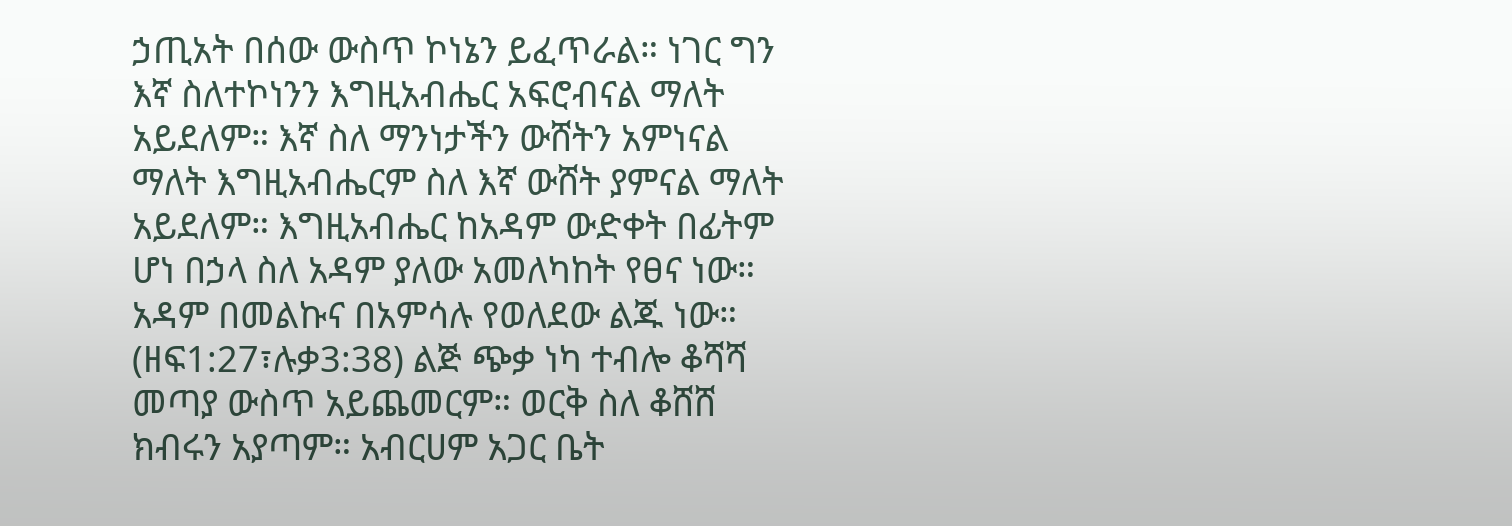ኃጢአት በሰው ውስጥ ኮነኔን ይፈጥራል። ነገር ግን እኛ ስለተኮነንን እግዚአብሔር አፍሮብናል ማለት አይደለም። እኛ ስለ ማንነታችን ውሸትን አምነናል ማለት እግዚአብሔርም ስለ እኛ ውሸት ያምናል ማለት አይደለም። እግዚአብሔር ከአዳም ውድቀት በፊትም ሆነ በኃላ ስለ አዳም ያለው አመለካከት የፀና ነው። አዳም በመልኩና በአምሳሉ የወለደው ልጁ ነው። (ዘፍ1:27፣ሉቃ3:38) ልጅ ጭቃ ነካ ተብሎ ቆሻሻ መጣያ ውስጥ አይጨመርም። ወርቅ ስለ ቆሸሸ ክብሩን አያጣም። አብርሀም አጋር ቤት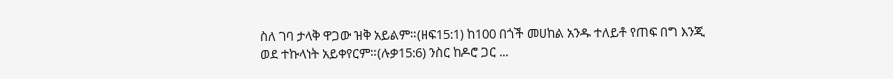ስለ ገባ ታላቅ ዋጋው ዝቅ አይልም።(ዘፍ15:1) ከ100 በጎች መሀከል አንዱ ተለይቶ የጠፍ በግ እንጂ ወደ ተኩላነት አይቀየርም።(ሉቃ15:6) ንስር ከዶሮ ጋር ...